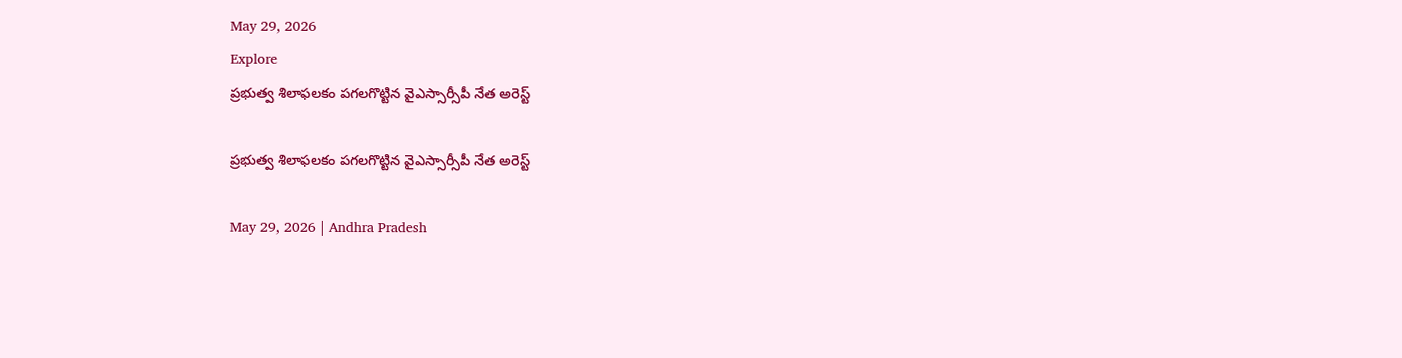May 29, 2026
Explore
ప్రభుత్వ శిలాఫలకం పగలగొట్టిన వైఎస్సార్సీపీ నేత అరెస్ట్

ప్రభుత్వ శిలాఫలకం పగలగొట్టిన వైఎస్సార్సీపీ నేత అరెస్ట్

May 29, 2026 | Andhra Pradesh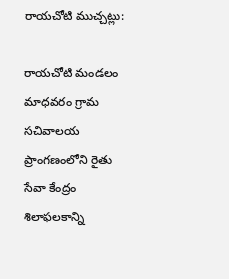రాయచోటి ముచ్చట్లు:

రాయచోటి మండలం మాధవరం గ్రామ సచివాలయ ప్రాంగణంలోని రైతు సేవా కేంద్రం శిలాఫలకాన్ని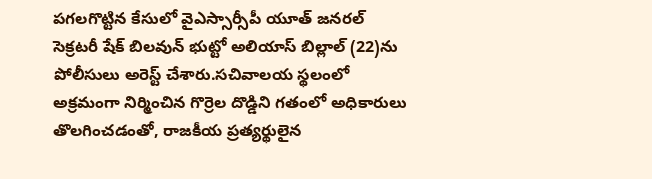పగలగొట్టిన కేసులో వైఎస్సార్సీపీ యూత్ జనరల్ సెక్రటరీ షేక్ బిలవున్ భుట్టో అలియాస్ బిల్లాల్ (22)ను పోలీసులు అరెస్ట్ చేశారు.సచివాలయ స్థలంలో అక్రమంగా నిర్మించిన గొర్రెల దొడ్డిని గతంలో అధికారులు తొలగించడంతో, రాజకీయ ప్రత్యర్థులైన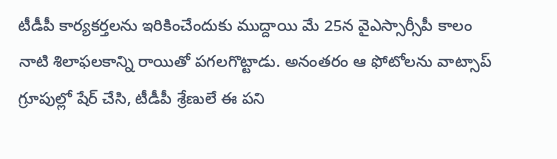టీడీపీ కార్యకర్తలను ఇరికించేందుకు ముద్దాయి మే 25న వైఎస్సార్సీపీ కాలం నాటి శిలాఫలకాన్ని రాయితో పగలగొట్టాడు. అనంతరం ఆ ఫోటోలను వాట్సాప్ గ్రూపుల్లో షేర్ చేసి, టీడీపీ శ్రేణులే ఈ పని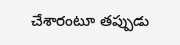చేశారంటూ తప్పుడు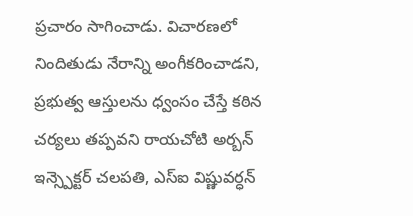ప్రచారం సాగించాడు. విచారణలో నిందితుడు నేరాన్ని అంగీకరించాడని, ప్రభుత్వ ఆస్తులను ధ్వంసం చేస్తే కఠిన చర్యలు తప్పవని రాయచోటి అర్బన్ ఇన్స్పెక్టర్ చలపతి, ఎస్ఐ విష్ణువర్ధన్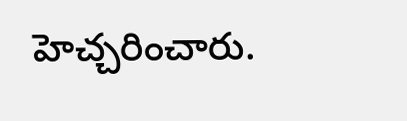హెచ్చరించారు.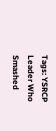Tags: YSRCP Leader Who Smashed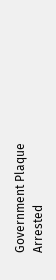Government Plaque Arrested